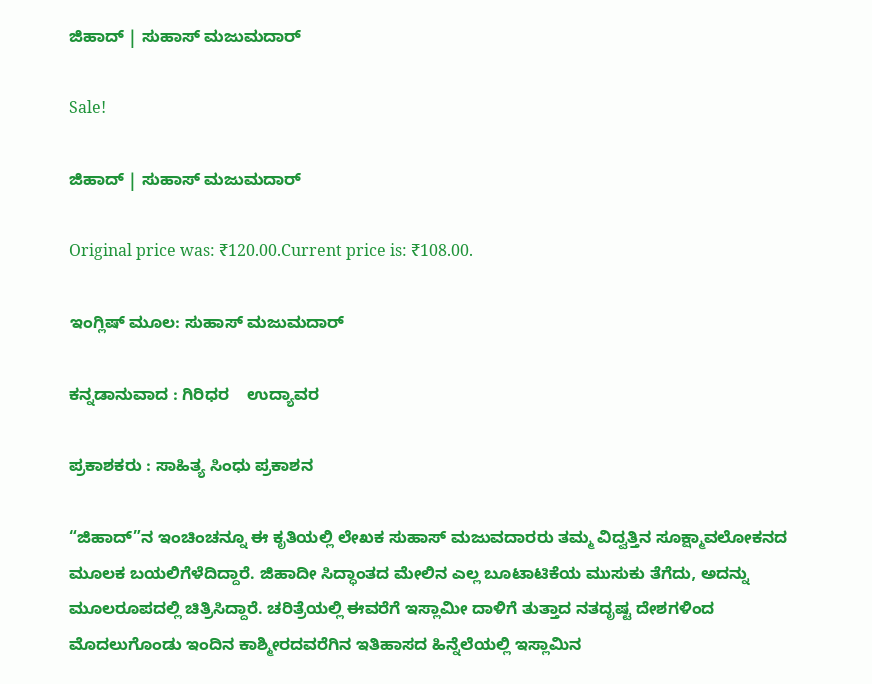ಜಿಹಾದ್ | ಸುಹಾಸ್ ಮಜುಮದಾರ್

Sale!

ಜಿಹಾದ್ | ಸುಹಾಸ್ ಮಜುಮದಾರ್

Original price was: ₹120.00.Current price is: ₹108.00.

ಇಂಗ್ಲಿಷ್ ಮೂಲ: ಸುಹಾಸ್ ಮಜುಮದಾರ್

ಕನ್ನಡಾನುವಾದ : ಗಿರಿಧರ    ಉದ್ಯಾವರ

ಪ್ರಕಾಶಕರು : ಸಾಹಿತ್ಯ ಸಿಂಧು ಪ್ರಕಾಶನ

“ಜಿಹಾದ್”ನ ಇಂಚಿಂಚನ್ನೂ ಈ ಕೃತಿಯಲ್ಲಿ ಲೇಖಕ ಸುಹಾಸ್ ಮಜುವದಾರರು ತಮ್ಮ ವಿದ್ವತ್ತಿನ ಸೂಕ್ಷ್ಮಾವಲೋಕನದ ಮೂಲಕ ಬಯಲಿಗೆಳೆದಿದ್ದಾರೆ. ಜಿಹಾದೀ ಸಿದ್ಧಾಂತದ ಮೇಲಿನ ಎಲ್ಲ ಬೂಟಾಟಿಕೆಯ ಮುಸುಕು ತೆಗೆದು, ಅದನ್ನು ಮೂಲರೂಪದಲ್ಲಿ ಚಿತ್ರಿಸಿದ್ದಾರೆ. ಚರಿತ್ರೆಯಲ್ಲಿ ಈವರೆಗೆ ಇಸ್ಲಾಮೀ ದಾಳಿಗೆ ತುತ್ತಾದ ನತದೃಷ್ಟ ದೇಶಗಳಿಂದ ಮೊದಲುಗೊಂಡು ಇಂದಿನ ಕಾಶ್ಮೀರದವರೆಗಿನ ಇತಿಹಾಸದ ಹಿನ್ನೆಲೆಯಲ್ಲಿ ಇಸ್ಲಾಮಿನ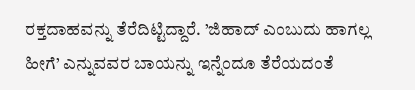ರಕ್ತದಾಹವನ್ನು ತೆರೆದಿಟ್ಟಿದ್ದಾರೆ. ’ಜಿಹಾದ್ ಎಂಬುದು ಹಾಗಲ್ಲ ಹೀಗೆ’ ಎನ್ನುವವರ ಬಾಯನ್ನು ಇನ್ನೆಂದೂ ತೆರೆಯದಂತೆ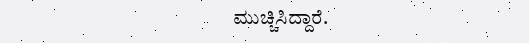ಮುಚ್ಚಿಸಿದ್ದಾರೆ.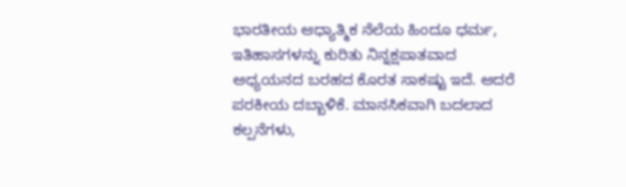ಭಾರತೀಯ ಆಧ್ಯಾತ್ಮಿಕ ನೆಲೆಯ ಹಿಂದೂ ಧರ್ಮ, ಇತಿಹಾಸಗಳನ್ನು ಕುರಿತು ನಿನ್ನಕ್ಷಪಾತವಾದ ಅಧ್ಯಯನದ ಬರಹದ ಕೊರತ ಸಾಕಷ್ಟು ಇದೆ. ಆದರೆ ಪರಕೀಯ ದಬ್ಬಾಳಿಕೆ. ಮಾನಸಿಕವಾಗಿ ಬದಲಾದ ಕಲ್ಪನೆಗಳು,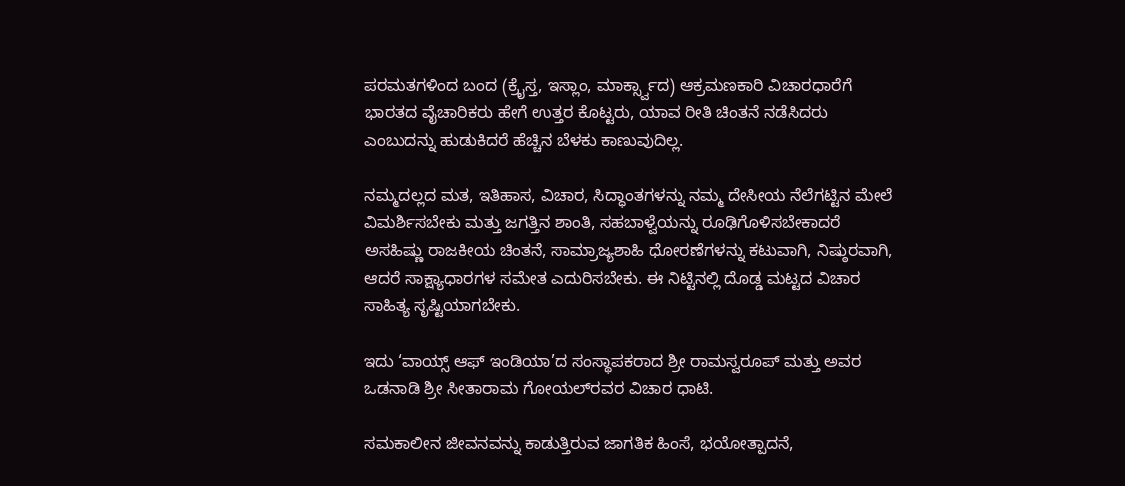ಪರಮತಗಳಿಂದ ಬಂದ (ಕ್ರೈಸ್ತ, ಇಸ್ಲಾಂ, ಮಾರ್ಕ್ಸ್ವಾದ) ಆಕ್ರಮಣಕಾರಿ ವಿಚಾರಧಾರೆಗೆ ಭಾರತದ ವೈಚಾರಿಕರು ಹೇಗೆ ಉತ್ತರ ಕೊಟ್ಟರು, ಯಾವ ರೀತಿ ಚಿಂತನೆ ನಡೆಸಿದರು ಎಂಬುದನ್ನು ಹುಡುಕಿದರೆ ಹೆಚ್ಚಿನ ಬೆಳಕು ಕಾಣುವುದಿಲ್ಲ.

ನಮ್ಮದಲ್ಲದ ಮತ, ಇತಿಹಾಸ, ವಿಚಾರ, ಸಿದ್ಧಾಂತಗಳನ್ನು ನಮ್ಮ ದೇಸೀಯ ನೆಲೆಗಟ್ಟಿನ ಮೇಲೆ ವಿಮರ್ಶಿಸಬೇಕು ಮತ್ತು ಜಗತ್ತಿನ ಶಾಂತಿ, ಸಹಬಾಳ್ವೆಯನ್ನು ರೂಢಿಗೊಳಿಸಬೇಕಾದರೆ ಅಸಹಿಷ್ಣು ರಾಜಕೀಯ ಚಿಂತನೆ, ಸಾಮ್ರಾಜ್ಯಶಾಹಿ ಧೋರಣೆಗಳನ್ನು ಕಟುವಾಗಿ, ನಿಷ್ಠುರವಾಗಿ, ಆದರೆ ಸಾಕ್ಷ್ಯಾಧಾರಗಳ ಸಮೇತ ಎದುರಿಸಬೇಕು. ಈ ನಿಟ್ಟಿನಲ್ಲಿ ದೊಡ್ಡ ಮಟ್ಟದ ವಿಚಾರ ಸಾಹಿತ್ಯ ಸೃಷ್ಟಿಯಾಗಬೇಕು.

ಇದು ‘ವಾಯ್ಸ್ ಆಫ್ ಇಂಡಿಯಾ’ದ ಸಂಸ್ಥಾಪಕರಾದ ಶ್ರೀ ರಾಮಸ್ವರೂಪ್ ಮತ್ತು ಅವರ ಒಡನಾಡಿ ಶ್ರೀ ಸೀತಾರಾಮ ಗೋಯಲ್‌ರವರ ವಿಚಾರ ಧಾಟಿ.

ಸಮಕಾಲೀನ ಜೀವನವನ್ನು ಕಾಡುತ್ತಿರುವ ಜಾಗತಿಕ ಹಿಂಸೆ, ಭಯೋತ್ಪಾದನೆ,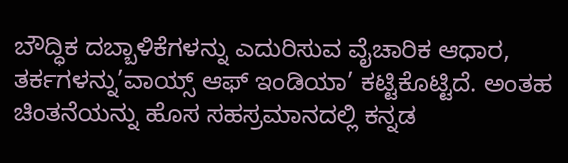ಬೌದ್ಧಿಕ ದಬ್ಬಾಳಿಕೆಗಳನ್ನು ಎದುರಿಸುವ ವೈಚಾರಿಕ ಆಧಾರ, ತರ್ಕಗಳನ್ನು’ವಾಯ್ಸ್ ಆಫ್ ಇಂಡಿಯಾ’ ಕಟ್ಟಿಕೊಟ್ಟಿದೆ. ಅಂತಹ ಚಿಂತನೆಯನ್ನು ಹೊಸ ಸಹಸ್ರಮಾನದಲ್ಲಿ ಕನ್ನಡ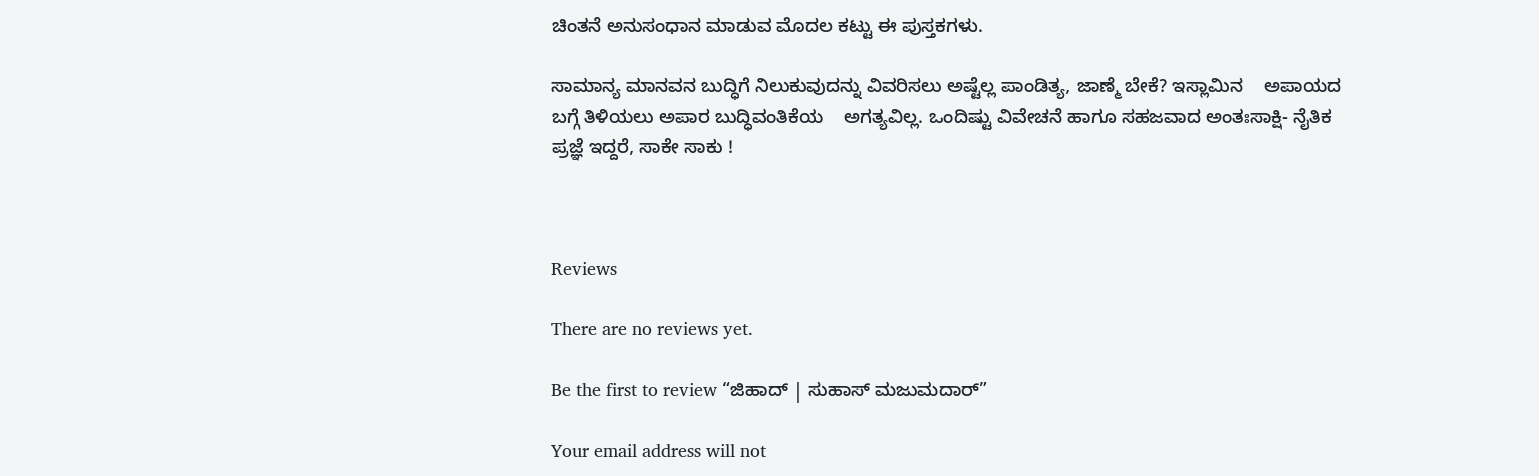ಚಿಂತನೆ ಅನುಸಂಧಾನ ಮಾಡುವ ಮೊದಲ ಕಟ್ಟು ಈ ಪುಸ್ತಕಗಳು.

ಸಾಮಾನ್ಯ ಮಾನವನ ಬುದ್ಧಿಗೆ ನಿಲುಕುವುದನ್ನು ವಿವರಿಸಲು ಅಷ್ಟೆಲ್ಲ ಪಾಂಡಿತ್ಯ, ಜಾಣ್ಮೆ ಬೇಕೆ? ಇಸ್ಲಾಮಿನ    ಅಪಾಯದ ಬಗ್ಗೆ ತಿಳಿಯಲು ಅಪಾರ ಬುದ್ಧಿವಂತಿಕೆಯ    ಅಗತ್ಯವಿಲ್ಲ. ಒಂದಿಷ್ಟು ವಿವೇಚನೆ ಹಾಗೂ ಸಹಜವಾದ ಅಂತಃಸಾಕ್ಷಿ- ನೈತಿಕ ಪ್ರಜ್ಞೆ ಇದ್ದರೆ, ಸಾಕೇ ಸಾಕು !



Reviews

There are no reviews yet.

Be the first to review “ಜಿಹಾದ್ | ಸುಹಾಸ್ ಮಜುಮದಾರ್”

Your email address will not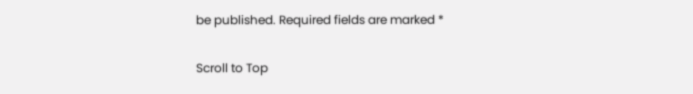be published. Required fields are marked *

Scroll to Top